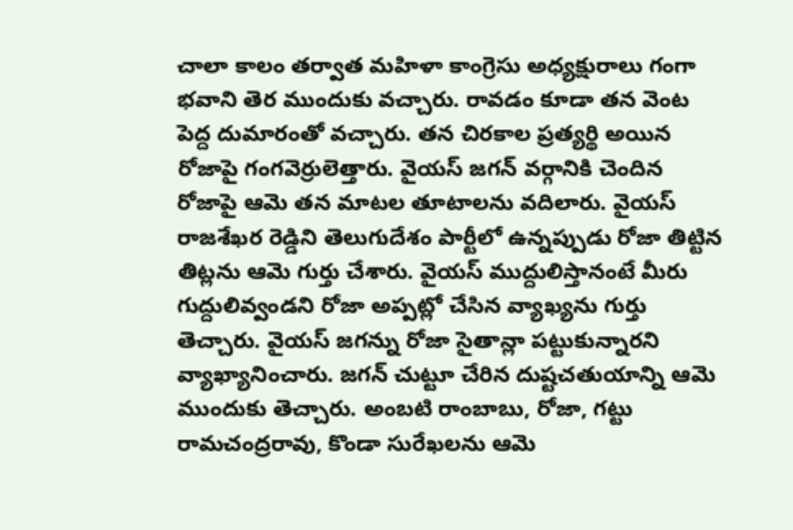చాలా కాలం తర్వాత మహిళా కాంగ్రెసు అధ్యక్షురాలు గంగా భవాని తెర ముందుకు వచ్చారు. రావడం కూడా తన వెంట పెద్ద దుమారంతో వచ్చారు. తన చిరకాల ప్రత్యర్థి అయిన రోజాపై గంగవెర్రులెత్తారు. వైయస్ జగన్ వర్గానికి చెందిన రోజాపై ఆమె తన మాటల తూటాలను వదిలారు. వైయస్ రాజశేఖర రెడ్డిని తెలుగుదేశం పార్టీలో ఉన్నప్పుడు రోజా తిట్టిన తిట్లను ఆమె గుర్తు చేశారు. వైయస్ ముద్దులిస్తానంటే మీరు గుద్దులివ్వండని రోజా అప్పట్లో చేసిన వ్యాఖ్యను గుర్తు తెచ్చారు. వైయస్ జగన్ను రోజా సైతాన్లా పట్టుకున్నారని వ్యాఖ్యానించారు. జగన్ చుట్టూ చేరిన దుష్టచతుయాన్ని ఆమె ముందుకు తెచ్చారు. అంబటి రాంబాబు, రోజా, గట్టు రామచంద్రరావు, కొండా సురేఖలను ఆమె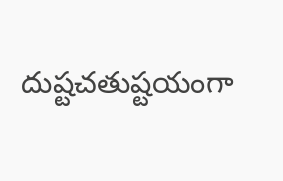దుష్టచతుష్టయంగా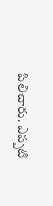పిలిచారు. ఎప్పటి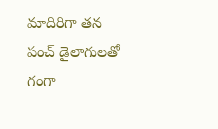మాదిరిగా తన పంచ్ డైలాగులతో గంగా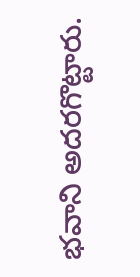భవాని అదరగొట్టారు.